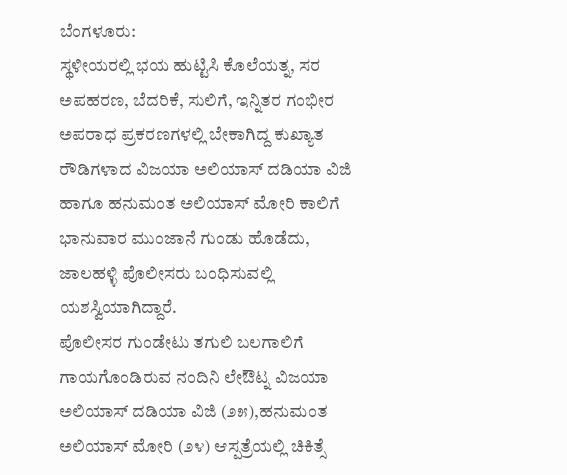ಬೆಂಗಳೂರು:
ಸ್ಥಳೀಯರಲ್ಲಿ ಭಯ ಹುಟ್ಟಿಸಿ ಕೊಲೆಯತ್ನ, ಸರ ಅಪಹರಣ, ಬೆದರಿಕೆ, ಸುಲಿಗೆ, ಇನ್ನಿತರ ಗಂಭೀರ ಅಪರಾಧ ಪ್ರಕರಣಗಳಲ್ಲಿ ಬೇಕಾಗಿದ್ದ ಕುಖ್ಯಾತ ರೌಡಿಗಳಾದ ವಿಜಯಾ ಅಲಿಯಾಸ್ ದಡಿಯಾ ವಿಜಿ ಹಾಗೂ ಹನುಮಂತ ಅಲಿಯಾಸ್ ಮೋರಿ ಕಾಲಿಗೆ ಭಾನುವಾರ ಮುಂಜಾನೆ ಗುಂಡು ಹೊಡೆದು, ಜಾಲಹಳ್ಳಿ ಪೊಲೀಸರು ಬಂಧಿಸುವಲ್ಲಿ ಯಶಸ್ವಿಯಾಗಿದ್ದಾರೆ.
ಪೊಲೀಸರ ಗುಂಡೇಟು ತಗುಲಿ ಬಲಗಾಲಿಗೆ ಗಾಯಗೊಂಡಿರುವ ನಂದಿನಿ ಲೇಔಟ್ನ ವಿಜಯಾ ಅಲಿಯಾಸ್ ದಡಿಯಾ ವಿಜಿ (೨೫),ಹನುಮಂತ ಅಲಿಯಾಸ್ ಮೋರಿ (೨೪) ಆಸ್ಪತ್ರೆಯಲ್ಲಿ ಚಿಕಿತ್ಸೆ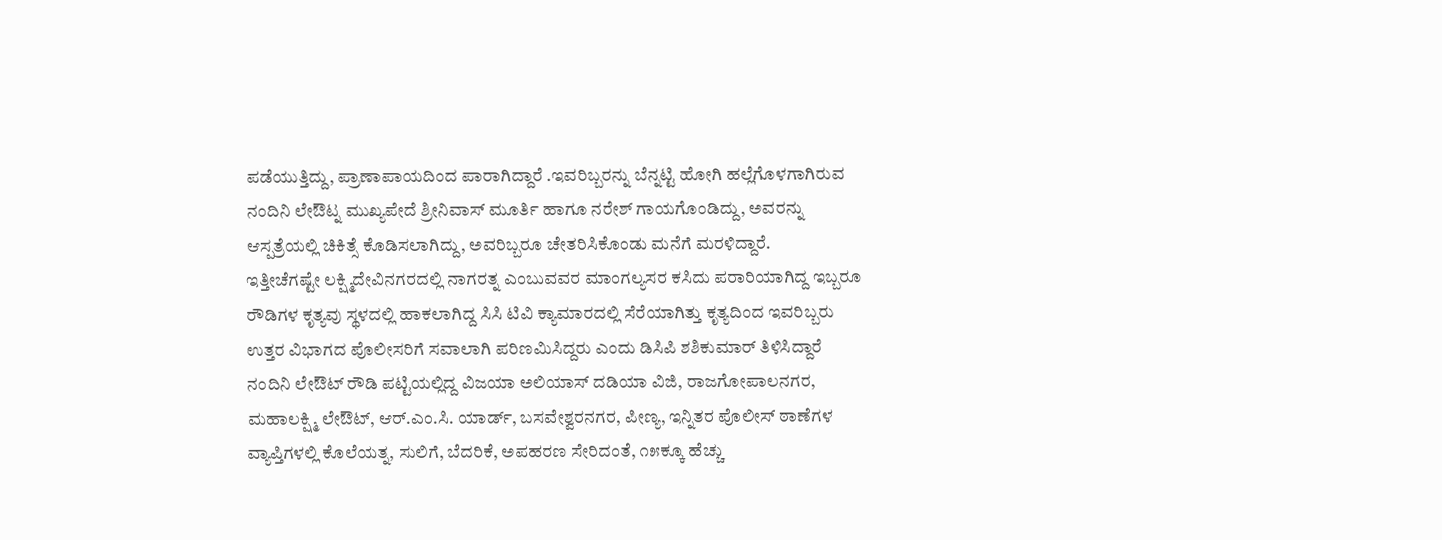ಪಡೆಯುತ್ತಿದ್ದು, ಪ್ರಾಣಾಪಾಯದಿಂದ ಪಾರಾಗಿದ್ದಾರೆ .ಇವರಿಬ್ಬರನ್ನು ಬೆನ್ನಟ್ಟಿ ಹೋಗಿ ಹಲ್ಲೆಗೊಳಗಾಗಿರುವ ನಂದಿನಿ ಲೇಔಟ್ನ ಮುಖ್ಯಪೇದೆ ಶ್ರೀನಿವಾಸ್ ಮೂರ್ತಿ ಹಾಗೂ ನರೇಶ್ ಗಾಯಗೊಂಡಿದ್ದು, ಅವರನ್ನು ಆಸ್ಪತ್ರೆಯಲ್ಲಿ ಚಿಕಿತ್ಸೆ ಕೊಡಿಸಲಾಗಿದ್ದು, ಅವರಿಬ್ಬರೂ ಚೇತರಿಸಿಕೊಂಡು ಮನೆಗೆ ಮರಳಿದ್ದಾರೆ.
ಇತ್ತೀಚೆಗಷ್ಟೇ ಲಕ್ಷ್ಮಿದೇವಿನಗರದಲ್ಲಿ ನಾಗರತ್ನ ಎಂಬುವವರ ಮಾಂಗಲ್ಯಸರ ಕಸಿದು ಪರಾರಿಯಾಗಿದ್ದ ಇಬ್ಬರೂ ರೌಡಿಗಳ ಕೃತ್ಯವು ಸ್ಥಳದಲ್ಲಿ ಹಾಕಲಾಗಿದ್ದ ಸಿಸಿ ಟಿವಿ ಕ್ಯಾಮಾರದಲ್ಲಿ ಸೆರೆಯಾಗಿತ್ತು ಕೃತ್ಯದಿಂದ ಇವರಿಬ್ಬರು ಉತ್ತರ ವಿಭಾಗದ ಪೊಲೀಸರಿಗೆ ಸವಾಲಾಗಿ ಪರಿಣಮಿಸಿದ್ದರು ಎಂದು ಡಿಸಿಪಿ ಶಶಿಕುಮಾರ್ ತಿಳಿಸಿದ್ದಾರೆ
ನಂದಿನಿ ಲೇಔಟ್ ರೌಡಿ ಪಟ್ಟಿಯಲ್ಲಿದ್ದ ವಿಜಯಾ ಅಲಿಯಾಸ್ ದಡಿಯಾ ವಿಜಿ, ರಾಜಗೋಪಾಲನಗರ, ಮಹಾಲಕ್ಷ್ಮಿ ಲೇಔಟ್, ಆರ್.ಎಂ.ಸಿ. ಯಾರ್ಡ್, ಬಸವೇಶ್ವರನಗರ, ಪೀಣ್ಯ, ಇನ್ನಿತರ ಪೊಲೀಸ್ ಠಾಣೆಗಳ ವ್ಯಾಪ್ತಿಗಳಲ್ಲಿ ಕೊಲೆಯತ್ನ, ಸುಲಿಗೆ, ಬೆದರಿಕೆ, ಅಪಹರಣ ಸೇರಿದಂತೆ, ೧೫ಕ್ಕೂ ಹೆಚ್ಚು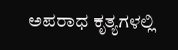ಅಪರಾಧ ಕೃತ್ಯಗಳಲ್ಲಿ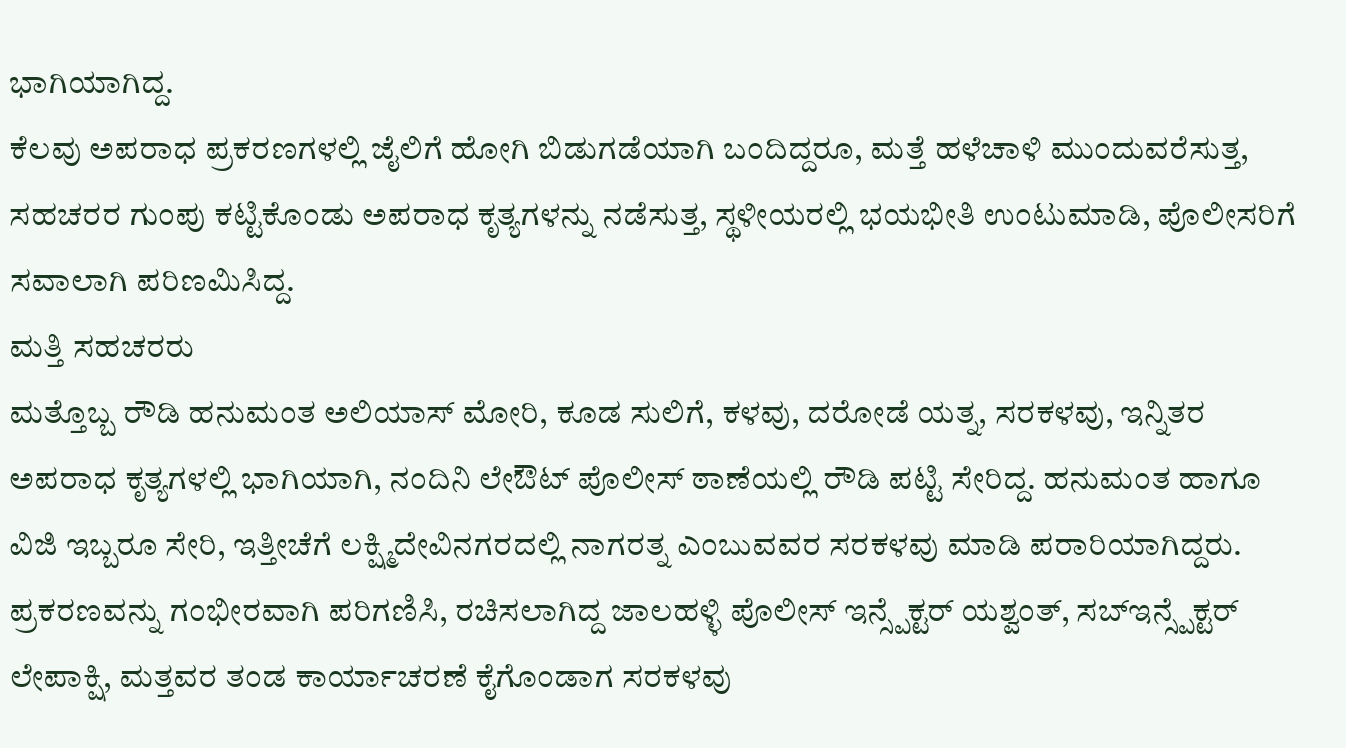ಭಾಗಿಯಾಗಿದ್ದ.
ಕೆಲವು ಅಪರಾಧ ಪ್ರಕರಣಗಳಲ್ಲಿ ಜೈಲಿಗೆ ಹೋಗಿ ಬಿಡುಗಡೆಯಾಗಿ ಬಂದಿದ್ದರೂ, ಮತ್ತೆ ಹಳೆಚಾಳಿ ಮುಂದುವರೆಸುತ್ತ, ಸಹಚರರ ಗುಂಪು ಕಟ್ಟಿಕೊಂಡು ಅಪರಾಧ ಕೃತ್ಯಗಳನ್ನು ನಡೆಸುತ್ತ, ಸ್ಥಳೀಯರಲ್ಲಿ ಭಯಭೀತಿ ಉಂಟುಮಾಡಿ, ಪೊಲೀಸರಿಗೆ ಸವಾಲಾಗಿ ಪರಿಣಮಿಸಿದ್ದ.
ಮತ್ತಿ ಸಹಚರರು
ಮತ್ತೊಬ್ಬ ರೌಡಿ ಹನುಮಂತ ಅಲಿಯಾಸ್ ಮೋರಿ, ಕೂಡ ಸುಲಿಗೆ, ಕಳವು, ದರೋಡೆ ಯತ್ನ, ಸರಕಳವು, ಇನ್ನಿತರ ಅಪರಾಧ ಕೃತ್ಯಗಳಲ್ಲಿ ಭಾಗಿಯಾಗಿ, ನಂದಿನಿ ಲೇಔಟ್ ಪೊಲೀಸ್ ಠಾಣೆಯಲ್ಲಿ ರೌಡಿ ಪಟ್ಟಿ ಸೇರಿದ್ದ. ಹನುಮಂತ ಹಾಗೂ ವಿಜಿ ಇಬ್ಬರೂ ಸೇರಿ, ಇತ್ತೀಚೆಗೆ ಲಕ್ಷ್ಮಿದೇವಿನಗರದಲ್ಲಿ ನಾಗರತ್ನ ಎಂಬುವವರ ಸರಕಳವು ಮಾಡಿ ಪರಾರಿಯಾಗಿದ್ದರು.
ಪ್ರಕರಣವನ್ನು ಗಂಭೀರವಾಗಿ ಪರಿಗಣಿಸಿ, ರಚಿಸಲಾಗಿದ್ದ ಜಾಲಹಳ್ಳಿ ಪೊಲೀಸ್ ಇನ್ಸ್ಪೆಕ್ಟರ್ ಯಶ್ವಂತ್, ಸಬ್ಇನ್ಸ್ಪೆಕ್ಟರ್ ಲೇಪಾಕ್ಷಿ, ಮತ್ತವರ ತಂಡ ಕಾರ್ಯಾಚರಣೆ ಕೈಗೊಂಡಾಗ ಸರಕಳವು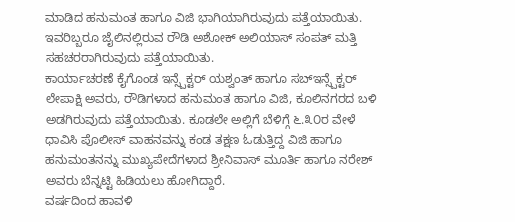ಮಾಡಿದ ಹನುಮಂತ ಹಾಗೂ ವಿಜಿ ಭಾಗಿಯಾಗಿರುವುದು ಪತ್ತೆಯಾಯಿತು. ಇವರಿಬ್ಬರೂ ಜೈಲಿನಲ್ಲಿರುವ ರೌಡಿ ಅಶೋಕ್ ಅಲಿಯಾಸ್ ಸಂಪತ್ ಮತ್ತಿ ಸಹಚರರಾಗಿರುವುದು ಪತ್ತೆಯಾಯಿತು.
ಕಾರ್ಯಾಚರಣೆ ಕೈಗೊಂಡ ಇನ್ಸ್ಪೆಕ್ಟರ್ ಯಶ್ವಂತ್ ಹಾಗೂ ಸಬ್ಇನ್ಸ್ಪೆಕ್ಟರ್ ಲೇಪಾಕ್ಷಿ ಅವರು, ರೌಡಿಗಳಾದ ಹನುಮಂತ ಹಾಗೂ ವಿಜಿ, ಕೂಲಿನಗರದ ಬಳಿ ಅಡಗಿರುವುದು ಪತ್ತೆಯಾಯಿತು. ಕೂಡಲೇ ಅಲ್ಲಿಗೆ ಬೆಳಿಗ್ಗೆ ೬.೩೦ರ ವೇಳೆ ಧಾವಿಸಿ ಪೊಲೀಸ್ ವಾಹನವನ್ನು ಕಂಡ ತಕ್ಷಣ ಓಡುತ್ತಿದ್ದ ವಿಜಿ ಹಾಗೂ ಹನುಮಂತನನ್ನು ಮುಖ್ಯಪೇದೆಗಳಾದ ಶ್ರೀನಿವಾಸ್ ಮೂರ್ತಿ ಹಾಗೂ ನರೇಶ್ ಅವರು ಬೆನ್ನಟ್ಟಿ ಹಿಡಿಯಲು ಹೋಗಿದ್ದಾರೆ.
ವರ್ಷದಿಂದ ಹಾವಳಿ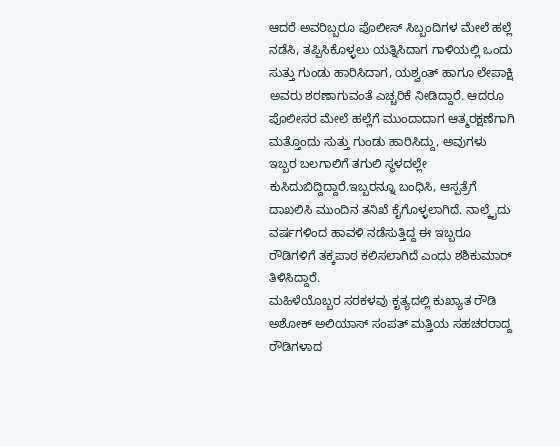ಆದರೆ ಅವರಿಬ್ಬರೂ ಪೊಲೀಸ್ ಸಿಬ್ಬಂದಿಗಳ ಮೇಲೆ ಹಲ್ಲೆ ನಡೆಸಿ, ತಪ್ಪಿಸಿಕೊಳ್ಳಲು ಯತ್ನಿಸಿದಾಗ ಗಾಳಿಯಲ್ಲಿ ಒಂದು ಸುತ್ತು ಗುಂಡು ಹಾರಿಸಿದಾಗ, ಯಶ್ವಂತ್ ಹಾಗೂ ಲೇಪಾಕ್ಷಿ ಅವರು ಶರಣಾಗುವಂತೆ ಎಚ್ಚರಿಕೆ ನೀಡಿದ್ದಾರೆ. ಆದರೂ ಪೊಲೀಸರ ಮೇಲೆ ಹಲ್ಲೆಗೆ ಮುಂದಾದಾಗ ಆತ್ಮರಕ್ಷಣೆಗಾಗಿ ಮತ್ತೊಂದು ಸುತ್ತು ಗುಂಡು ಹಾರಿಸಿದ್ದು, ಅವುಗಳು ಇಬ್ಬರ ಬಲಗಾಲಿಗೆ ತಗುಲಿ ಸ್ಥಳದಲ್ಲೇ ಕುಸಿದುಬಿದ್ದಿದ್ದಾರೆ.ಇಬ್ಬರನ್ನೂ ಬಂಧಿಸಿ, ಆಸ್ಪತ್ರೆಗೆ ದಾಖಲಿಸಿ ಮುಂದಿನ ತನಿಖೆ ಕೈಗೊಳ್ಳಲಾಗಿದೆ. ನಾಲ್ಕೈದು ವರ್ಷಗಳಿಂದ ಹಾವಳಿ ನಡೆಸುತ್ತಿದ್ದ ಈ ಇಬ್ಬರೂ ರೌಡಿಗಳಿಗೆ ತಕ್ಕಪಾಠ ಕಲಿಸಲಾಗಿದೆ ಎಂದು ಶಶಿಕುಮಾರ್ ತಿಳಿಸಿದ್ದಾರೆ.
ಮಹಿಳೆಯೊಬ್ಬರ ಸರಕಳವು ಕೃತ್ಯದಲ್ಲಿ ಕುಖ್ಯಾತ ರೌಡಿ ಅಶೋಕ್ ಅಲಿಯಾಸ್ ಸಂಪತ್ ಮತ್ತಿಯ ಸಹಚರರಾದ್ದ ರೌಡಿಗಳಾದ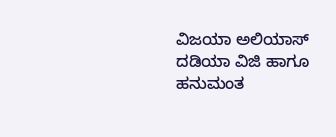ವಿಜಯಾ ಅಲಿಯಾಸ್ ದಡಿಯಾ ವಿಜಿ ಹಾಗೂ ಹನುಮಂತ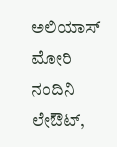ಅಲಿಯಾಸ್ ಮೋರಿ ನಂದಿನಿ ಲೇಔಟ್,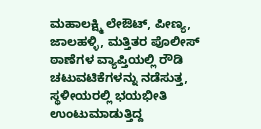ಮಹಾಲಕ್ಷ್ಮಿ ಲೇಔಟ್, ಪೀಣ್ಯ, ಜಾಲಹಳ್ಳಿ, ಮತ್ತಿತರ ಪೊಲೀಸ್ ಠಾಣೆಗಳ ವ್ಯಾಪ್ತಿಯಲ್ಲಿ ರೌಡಿ ಚಟುವಟಿಕೆಗಳನ್ನು ನಡೆಸುತ್ತ, ಸ್ಥಳೀಯರಲ್ಲಿ ಭಯಭೀತಿ ಉಂಟುಮಾಡುತ್ತಿದ್ದ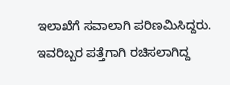ಇಲಾಖೆಗೆ ಸವಾಲಾಗಿ ಪರಿಣಮಿಸಿದ್ದರು.
ಇವರಿಬ್ಬರ ಪತ್ತೆಗಾಗಿ ರಚಿಸಲಾಗಿದ್ದ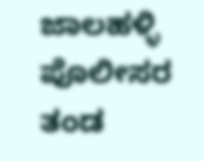ಜಾಲಹಳ್ಳಿ ಪೊಲೀಸರ ತಂಡ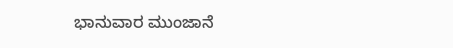ಭಾನುವಾರ ಮುಂಜಾನೆ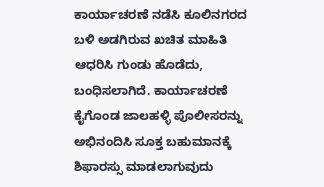ಕಾರ್ಯಾಚರಣೆ ನಡೆಸಿ ಕೂಲಿನಗರದ ಬಳಿ ಅಡಗಿರುವ ಖಚಿತ ಮಾಹಿತಿ ಆಧರಿಸಿ ಗುಂಡು ಹೊಡೆದು, ಬಂಧಿಸಲಾಗಿದೆ. ಕಾರ್ಯಾಚರಣೆ ಕೈಗೊಂಡ ಜಾಲಹಳ್ಳಿ ಪೊಲೀಸರನ್ನು ಅಭಿನಂದಿಸಿ ಸೂಕ್ತ ಬಹುಮಾನಕ್ಕೆ ಶಿಫಾರಸ್ಸು ಮಾಡಲಾಗುವುದು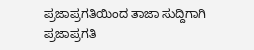ಪ್ರಜಾಪ್ರಗತಿಯಿಂದ ತಾಜಾ ಸುದ್ದಿಗಾಗಿ ಪ್ರಜಾಪ್ರಗತಿ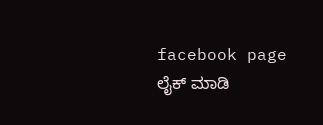facebook page ಲೈಕ್ ಮಾಡಿ